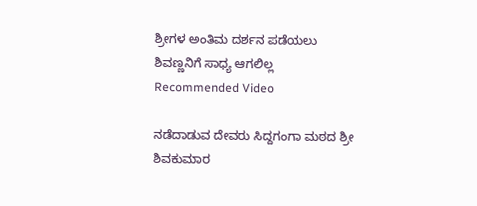ಶ್ರೀಗಳ ಅಂತಿಮ ದರ್ಶನ ಪಡೆಯಲು ಶಿವಣ್ಣನಿಗೆ ಸಾಧ್ಯ ಆಗಲಿಲ್ಲ
Recommended Video

ನಡೆದಾಡುವ ದೇವರು ಸಿದ್ದಗಂಗಾ ಮಠದ ಶ್ರೀ ಶಿವಕುಮಾರ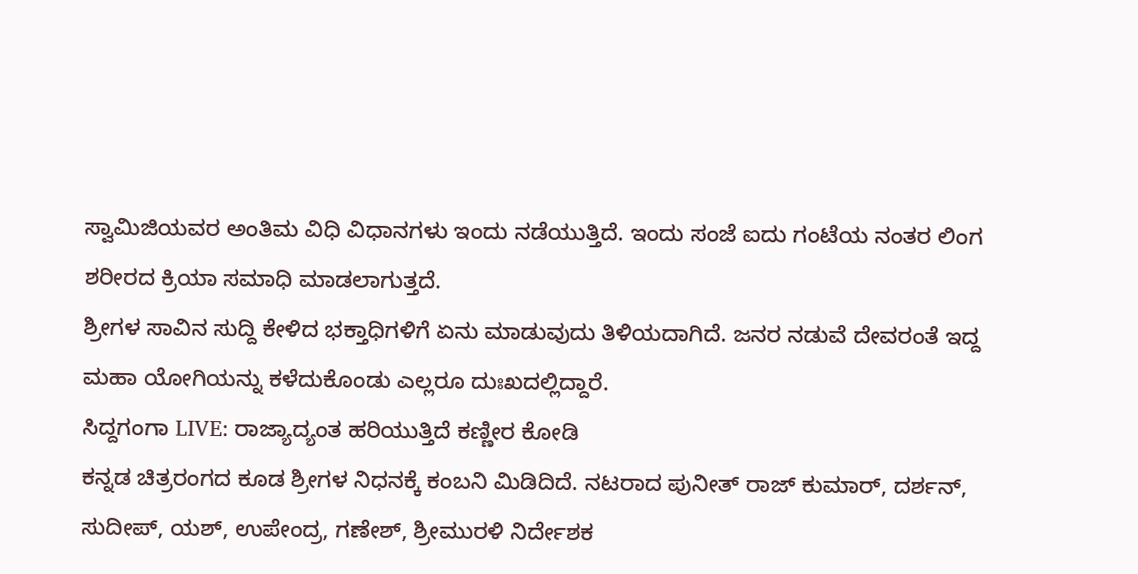ಸ್ವಾಮಿಜಿಯವರ ಅಂತಿಮ ವಿಧಿ ವಿಧಾನಗಳು ಇಂದು ನಡೆಯುತ್ತಿದೆ. ಇಂದು ಸಂಜೆ ಐದು ಗಂಟೆಯ ನಂತರ ಲಿಂಗ ಶರೀರದ ಕ್ರಿಯಾ ಸಮಾಧಿ ಮಾಡಲಾಗುತ್ತದೆ.
ಶ್ರೀಗಳ ಸಾವಿನ ಸುದ್ದಿ ಕೇಳಿದ ಭಕ್ತಾಧಿಗಳಿಗೆ ಏನು ಮಾಡುವುದು ತಿಳಿಯದಾಗಿದೆ. ಜನರ ನಡುವೆ ದೇವರಂತೆ ಇದ್ದ ಮಹಾ ಯೋಗಿಯನ್ನು ಕಳೆದುಕೊಂಡು ಎಲ್ಲರೂ ದುಃಖದಲ್ಲಿದ್ದಾರೆ.
ಸಿದ್ದಗಂಗಾ LIVE: ರಾಜ್ಯಾದ್ಯಂತ ಹರಿಯುತ್ತಿದೆ ಕಣ್ಣೀರ ಕೋಡಿ
ಕನ್ನಡ ಚಿತ್ರರಂಗದ ಕೂಡ ಶ್ರೀಗಳ ನಿಧನಕ್ಕೆ ಕಂಬನಿ ಮಿಡಿದಿದೆ. ನಟರಾದ ಪುನೀತ್ ರಾಜ್ ಕುಮಾರ್, ದರ್ಶನ್, ಸುದೀಪ್, ಯಶ್, ಉಪೇಂದ್ರ, ಗಣೇಶ್, ಶ್ರೀಮುರಳಿ ನಿರ್ದೇಶಕ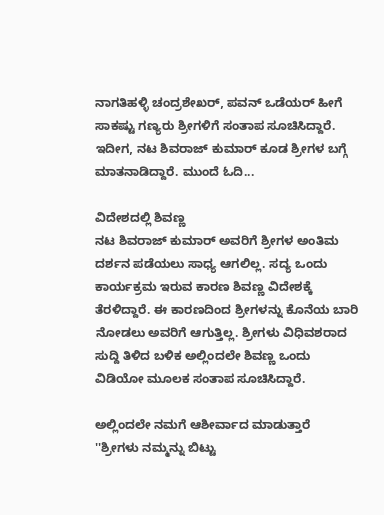ನಾಗತಿಹಳ್ಳಿ ಚಂದ್ರಶೇಖರ್, ಪವನ್ ಒಡೆಯರ್ ಹೀಗೆ ಸಾಕಷ್ಟು ಗಣ್ಯರು ಶ್ರೀಗಳಿಗೆ ಸಂತಾಪ ಸೂಚಿಸಿದ್ದಾರೆ. ಇದೀಗ, ನಟ ಶಿವರಾಜ್ ಕುಮಾರ್ ಕೂಡ ಶ್ರೀಗಳ ಬಗ್ಗೆ ಮಾತನಾಡಿದ್ದಾರೆ. ಮುಂದೆ ಓದಿ...

ವಿದೇಶದಲ್ಲಿ ಶಿವಣ್ಣ
ನಟ ಶಿವರಾಜ್ ಕುಮಾರ್ ಅವರಿಗೆ ಶ್ರೀಗಳ ಅಂತಿಮ ದರ್ಶನ ಪಡೆಯಲು ಸಾಧ್ಯ ಆಗಲಿಲ್ಲ. ಸದ್ಯ ಒಂದು ಕಾರ್ಯಕ್ರಮ ಇರುವ ಕಾರಣ ಶಿವಣ್ಣ ವಿದೇಶಕ್ಕೆ ತೆರಳಿದ್ದಾರೆ. ಈ ಕಾರಣದಿಂದ ಶ್ರೀಗಳನ್ನು ಕೊನೆಯ ಬಾರಿ ನೋಡಲು ಅವರಿಗೆ ಆಗುತ್ತಿಲ್ಲ. ಶ್ರೀಗಳು ವಿಧಿವಶರಾದ ಸುದ್ದಿ ತಿಳಿದ ಬಳಿಕ ಅಲ್ಲಿಂದಲೇ ಶಿವಣ್ಣ ಒಂದು ವಿಡಿಯೋ ಮೂಲಕ ಸಂತಾಪ ಸೂಚಿಸಿದ್ದಾರೆ.

ಅಲ್ಲಿಂದಲೇ ನಮಗೆ ಆಶೀರ್ವಾದ ಮಾಡುತ್ತಾರೆ
''ಶ್ರೀಗಳು ನಮ್ಮನ್ನು ಬಿಟ್ಟು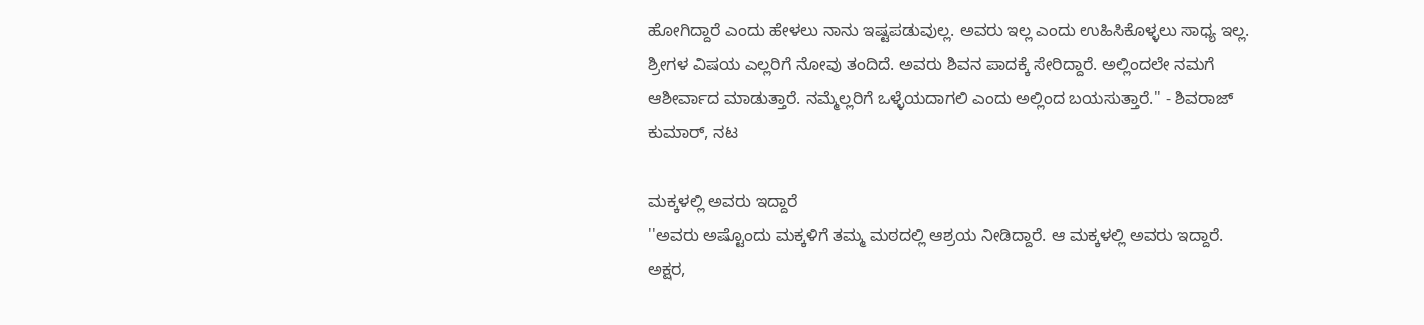ಹೋಗಿದ್ದಾರೆ ಎಂದು ಹೇಳಲು ನಾನು ಇಷ್ಟಪಡುವುಲ್ಲ. ಅವರು ಇಲ್ಲ ಎಂದು ಉಹಿಸಿಕೊಳ್ಳಲು ಸಾಧ್ಯ ಇಲ್ಲ. ಶ್ರೀಗಳ ವಿಷಯ ಎಲ್ಲರಿಗೆ ನೋವು ತಂದಿದೆ. ಅವರು ಶಿವನ ಪಾದಕ್ಕೆ ಸೇರಿದ್ದಾರೆ. ಅಲ್ಲಿಂದಲೇ ನಮಗೆ ಆಶೀರ್ವಾದ ಮಾಡುತ್ತಾರೆ. ನಮ್ಮೆಲ್ಲರಿಗೆ ಒಳ್ಳೆಯದಾಗಲಿ ಎಂದು ಅಲ್ಲಿಂದ ಬಯಸುತ್ತಾರೆ.'' - ಶಿವರಾಜ್ ಕುಮಾರ್, ನಟ

ಮಕ್ಕಳಲ್ಲಿ ಅವರು ಇದ್ದಾರೆ
''ಅವರು ಅಷ್ಟೊಂದು ಮಕ್ಕಳಿಗೆ ತಮ್ಮ ಮಠದಲ್ಲಿ ಆಶ್ರಯ ನೀಡಿದ್ದಾರೆ. ಆ ಮಕ್ಕಳಲ್ಲಿ ಅವರು ಇದ್ದಾರೆ. ಅಕ್ಷರ,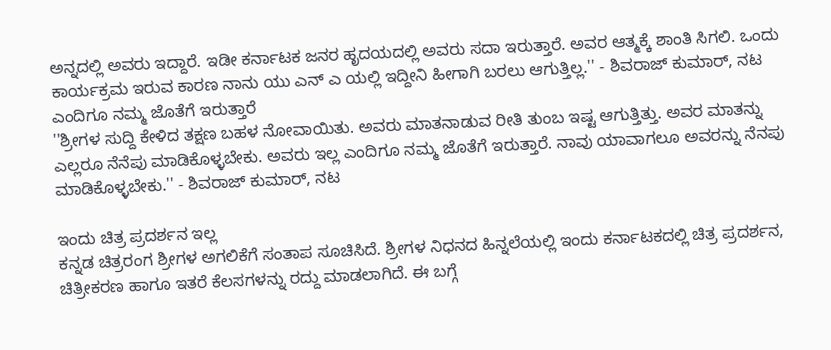ಅನ್ನದಲ್ಲಿ ಅವರು ಇದ್ದಾರೆ. ಇಡೀ ಕರ್ನಾಟಕ ಜನರ ಹೃದಯದಲ್ಲಿ ಅವರು ಸದಾ ಇರುತ್ತಾರೆ. ಅವರ ಆತ್ಮಕ್ಕೆ ಶಾಂತಿ ಸಿಗಲಿ. ಒಂದು ಕಾರ್ಯಕ್ರಮ ಇರುವ ಕಾರಣ ನಾನು ಯು ಎನ್ ಎ ಯಲ್ಲಿ ಇದ್ದೀನಿ ಹೀಗಾಗಿ ಬರಲು ಆಗುತ್ತಿಲ್ಲ.'' - ಶಿವರಾಜ್ ಕುಮಾರ್, ನಟ
ಎಂದಿಗೂ ನಮ್ಮ ಜೊತೆಗೆ ಇರುತ್ತಾರೆ
''ಶ್ರೀಗಳ ಸುದ್ದಿ ಕೇಳಿದ ತಕ್ಷಣ ಬಹಳ ನೋವಾಯಿತು. ಅವರು ಮಾತನಾಡುವ ರೀತಿ ತುಂಬ ಇಷ್ಟ ಆಗುತ್ತಿತ್ತು. ಅವರ ಮಾತನ್ನು ಎಲ್ಲರೂ ನೆನೆಪು ಮಾಡಿಕೊಳ್ಳಬೇಕು. ಅವರು ಇಲ್ಲ ಎಂದಿಗೂ ನಮ್ಮ ಜೊತೆಗೆ ಇರುತ್ತಾರೆ. ನಾವು ಯಾವಾಗಲೂ ಅವರನ್ನು ನೆನಪು ಮಾಡಿಕೊಳ್ಳಬೇಕು.'' - ಶಿವರಾಜ್ ಕುಮಾರ್, ನಟ

ಇಂದು ಚಿತ್ರ ಪ್ರದರ್ಶನ ಇಲ್ಲ
ಕನ್ನಡ ಚಿತ್ರರಂಗ ಶ್ರೀಗಳ ಅಗಲಿಕೆಗೆ ಸಂತಾಪ ಸೂಚಿಸಿದೆ. ಶ್ರೀಗಳ ನಿಧನದ ಹಿನ್ನಲೆಯಲ್ಲಿ ಇಂದು ಕರ್ನಾಟಕದಲ್ಲಿ ಚಿತ್ರ ಪ್ರದರ್ಶನ, ಚಿತ್ರೀಕರಣ ಹಾಗೂ ಇತರೆ ಕೆಲಸಗಳನ್ನು ರದ್ದು ಮಾಡಲಾಗಿದೆ. ಈ ಬಗ್ಗೆ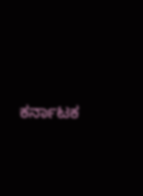ಕರ್ನಾಟಕ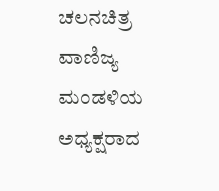ಚಲನಚಿತ್ರ ವಾಣಿಜ್ಯ ಮಂಡಳಿಯ ಅಧ್ಯಕ್ಷರಾದ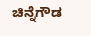ಚಿನ್ನೆಗೌಡ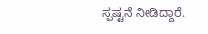ಸ್ಪಷ್ಟನೆ ನೀಡಿದ್ದಾರೆ.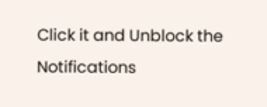Click it and Unblock the Notifications